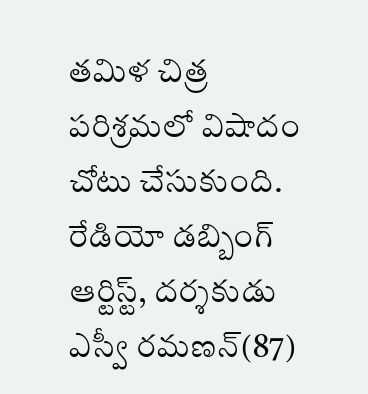తమిళ చిత్ర పరిశ్రమలో విషాదం చోటు చేసుకుంది. రేడియో డబ్బింగ్ ఆర్టిస్ట్, దర్శకుడు ఎస్వీ రమణన్(87)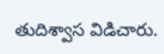తుదిశ్వాస విడిచారు.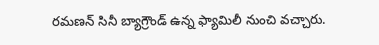రమణన్ సినీ బ్యాగ్రౌండ్ ఉన్న ఫ్యామిలీ నుంచి వచ్చారు.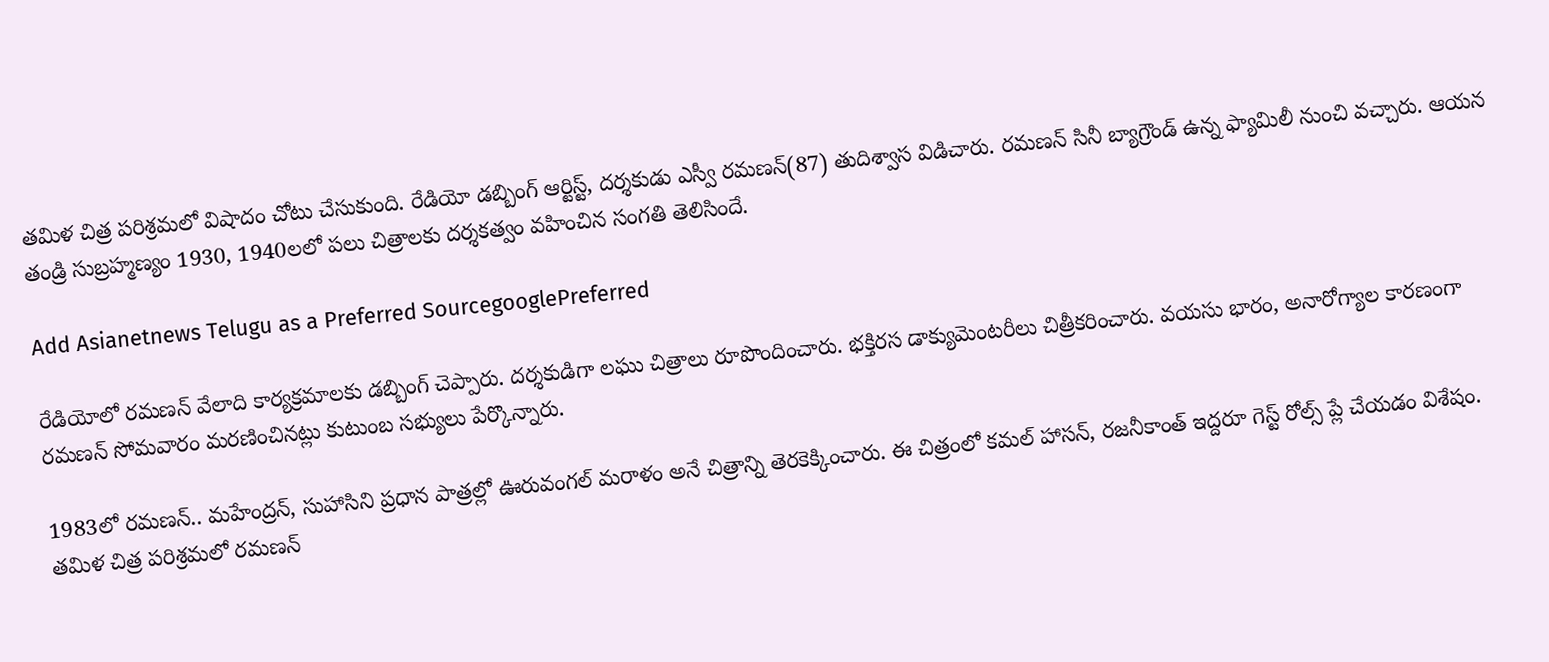తమిళ చిత్ర పరిశ్రమలో విషాదం చోటు చేసుకుంది. రేడియో డబ్బింగ్ ఆర్టిస్ట్, దర్శకుడు ఎస్వీ రమణన్(87) తుదిశ్వాస విడిచారు. రమణన్ సినీ బ్యాగ్రౌండ్ ఉన్న ఫ్యామిలీ నుంచి వచ్చారు. ఆయన తండ్రి సుబ్రహ్మణ్యం 1930, 1940లలో పలు చిత్రాలకు దర్శకత్వం వహించిన సంగతి తెలిసిందే.

Add Asianetnews Telugu as a Preferred SourcegooglePreferred

రేడియోలో రమణన్ వేలాది కార్యక్రమాలకు డబ్బింగ్ చెప్పారు. దర్శకుడిగా లఘు చిత్రాలు రూపొందించారు. భక్తిరస డాక్యుమెంటరీలు చిత్రీకరించారు. వయసు భారం, అనారోగ్యాల కారణంగా రమణన్ సోమవారం మరణించినట్లు కుటుంబ సభ్యులు పేర్కొన్నారు.

1983లో రమణన్.. మహేంద్రన్, సుహాసిని ప్రధాన పాత్రల్లో ఊరువంగల్ మరాళం అనే చిత్రాన్ని తెరకెక్కించారు. ఈ చిత్రంలో కమల్ హాసన్, రజనీకాంత్ ఇద్దరూ గెస్ట్ రోల్స్ ప్లే చేయడం విశేషం. తమిళ చిత్ర పరిశ్రమలో రమణన్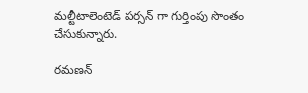మల్టీటాలెంటెడ్ పర్సన్ గా గుర్తింపు సొంతం చేసుకున్నారు.

రమణన్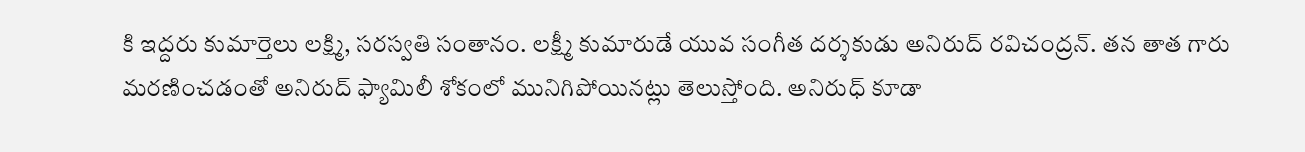కి ఇద్దరు కుమార్తెలు లక్ష్మి, సరస్వతి సంతానం. లక్ష్మీ కుమారుడే యువ సంగీత దర్శకుడు అనిరుద్ రవిచంద్రన్. తన తాత గారు మరణించడంతో అనిరుద్ ఫ్యామిలీ శోకంలో మునిగిపోయినట్లు తెలుస్తోంది. అనిరుధ్ కూడా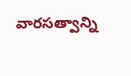వారసత్వాన్ని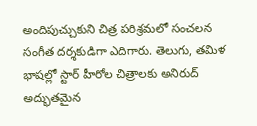అందిపుచ్చుకుని చిత్ర పరిశ్రమలో సంచలన సంగీత దర్శకుడిగా ఎదిగారు. తెలుగు, తమిళ భాషల్లో స్టార్ హీరోల చిత్రాలకు అనిరుద్ అద్భుతమైన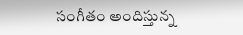సంగీతం అందిస్తున్న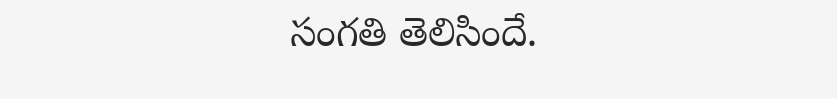సంగతి తెలిసిందే.